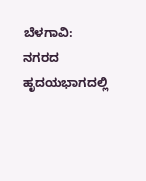ಬೆಳಗಾವಿ: ನಗರದ ಹೃದಯಭಾಗದಲ್ಲಿ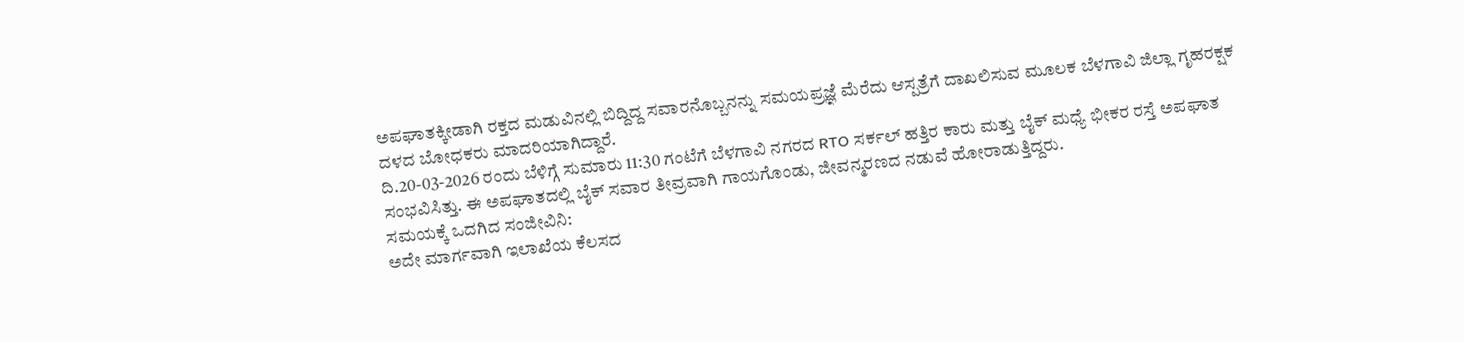ಅಪಘಾತಕ್ಕೀಡಾಗಿ ರಕ್ತದ ಮಡುವಿನಲ್ಲಿ ಬಿದ್ದಿದ್ದ ಸವಾರನೊಬ್ಬನನ್ನು ಸಮಯಪ್ರಜ್ಞೆ ಮೆರೆದು ಆಸ್ಪತ್ರೆಗೆ ದಾಖಲಿಸುವ ಮೂಲಕ ಬೆಳಗಾವಿ ಜಿಲ್ಲಾ ಗೃಹರಕ್ಷಕ ದಳದ ಬೋಧಕರು ಮಾದರಿಯಾಗಿದ್ದಾರೆ.
ದಿ.20-03-2026 ರಂದು ಬೆಳಿಗ್ಗೆ ಸುಮಾರು 11:30 ಗಂಟೆಗೆ ಬೆಳಗಾವಿ ನಗರದ RTO ಸರ್ಕಲ್ ಹತ್ತಿರ ಕಾರು ಮತ್ತು ಬೈಕ್ ಮಧ್ಯೆ ಭೀಕರ ರಸ್ತೆ ಅಪಘಾತ ಸಂಭವಿಸಿತ್ತು. ಈ ಅಪಘಾತದಲ್ಲಿ ಬೈಕ್ ಸವಾರ ತೀವ್ರವಾಗಿ ಗಾಯಗೊಂಡು, ಜೀವನ್ಮರಣದ ನಡುವೆ ಹೋರಾಡುತ್ತಿದ್ದರು.
ಸಮಯಕ್ಕೆ ಒದಗಿದ ಸಂಜೀವಿನಿ:
ಅದೇ ಮಾರ್ಗವಾಗಿ ಇಲಾಖೆಯ ಕೆಲಸದ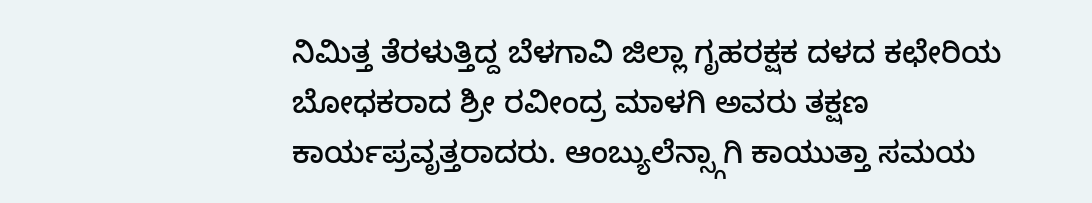ನಿಮಿತ್ತ ತೆರಳುತ್ತಿದ್ದ ಬೆಳಗಾವಿ ಜಿಲ್ಲಾ ಗೃಹರಕ್ಷಕ ದಳದ ಕಛೇರಿಯ ಬೋಧಕರಾದ ಶ್ರೀ ರವೀಂದ್ರ ಮಾಳಗಿ ಅವರು ತಕ್ಷಣ ಕಾರ್ಯಪ್ರವೃತ್ತರಾದರು. ಆಂಬ್ಯುಲೆನ್ಸ್ಗಾಗಿ ಕಾಯುತ್ತಾ ಸಮಯ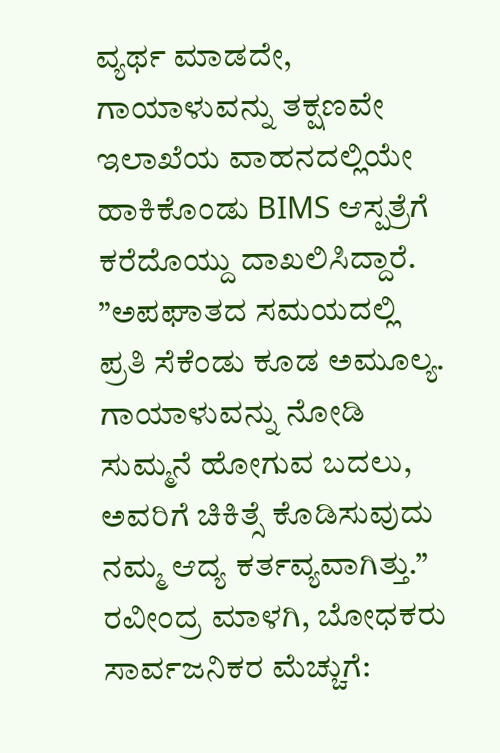ವ್ಯರ್ಥ ಮಾಡದೇ, ಗಾಯಾಳುವನ್ನು ತಕ್ಷಣವೇ ಇಲಾಖೆಯ ವಾಹನದಲ್ಲಿಯೇ ಹಾಕಿಕೊಂಡು BIMS ಆಸ್ಪತ್ರೆಗೆ ಕರೆದೊಯ್ದು ದಾಖಲಿಸಿದ್ದಾರೆ.
”ಅಪಘಾತದ ಸಮಯದಲ್ಲಿ ಪ್ರತಿ ಸೆಕೆಂಡು ಕೂಡ ಅಮೂಲ್ಯ. ಗಾಯಾಳುವನ್ನು ನೋಡಿ ಸುಮ್ಮನೆ ಹೋಗುವ ಬದಲು, ಅವರಿಗೆ ಚಿಕಿತ್ಸೆ ಕೊಡಿಸುವುದು ನಮ್ಮ ಆದ್ಯ ಕರ್ತವ್ಯವಾಗಿತ್ತು.”
ರವೀಂದ್ರ ಮಾಳಗಿ, ಬೋಧಕರು
ಸಾರ್ವಜನಿಕರ ಮೆಚ್ಚುಗೆ: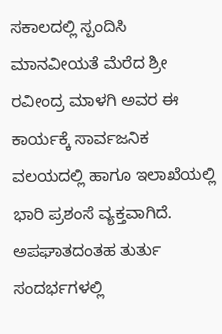ಸಕಾಲದಲ್ಲಿ ಸ್ಪಂದಿಸಿ ಮಾನವೀಯತೆ ಮೆರೆದ ಶ್ರೀ ರವೀಂದ್ರ ಮಾಳಗಿ ಅವರ ಈ ಕಾರ್ಯಕ್ಕೆ ಸಾರ್ವಜನಿಕ ವಲಯದಲ್ಲಿ ಹಾಗೂ ಇಲಾಖೆಯಲ್ಲಿ ಭಾರಿ ಪ್ರಶಂಸೆ ವ್ಯಕ್ತವಾಗಿದೆ. ಅಪಘಾತದಂತಹ ತುರ್ತು ಸಂದರ್ಭಗಳಲ್ಲಿ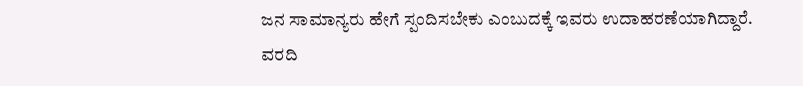ಜನ ಸಾಮಾನ್ಯರು ಹೇಗೆ ಸ್ಪಂದಿಸಬೇಕು ಎಂಬುದಕ್ಕೆ ಇವರು ಉದಾಹರಣೆಯಾಗಿದ್ದಾರೆ.
ವರದಿ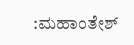:ಮಹಾಂತೇಶ್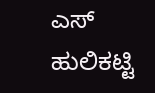ಎಸ್ ಹುಲಿಕಟ್ಟಿ